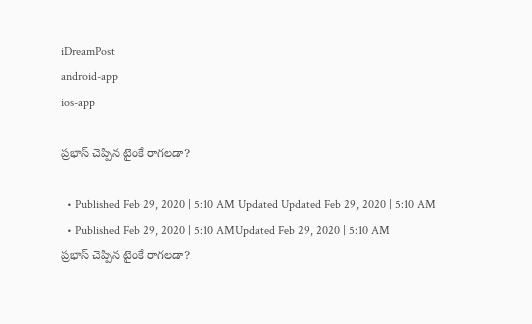iDreamPost
android-app
ios-app

ప్రభాస్ చెప్పిన టైంకే రాగలడా?

  • Published Feb 29, 2020 | 5:10 AM Updated Updated Feb 29, 2020 | 5:10 AM
  • Published Feb 29, 2020 | 5:10 AMUpdated Feb 29, 2020 | 5:10 AM
ప్రభాస్ చెప్పిన టైంకే రాగలడా?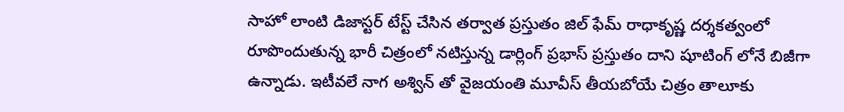సాహో లాంటి డిజాస్టర్ టేస్ట్ చేసిన తర్వాత ప్రస్తుతం జిల్ ఫేమ్ రాధాకృష్ణ దర్శకత్వంలో రూపొందుతున్న భారీ చిత్రంలో నటిస్తున్న డార్లింగ్ ప్రభాస్ ప్రస్తుతం దాని షూటింగ్ లోనే బిజీగా ఉన్నాడు. ఇటీవలే నాగ అశ్విన్ తో వైజయంతి మూవీస్ తీయబోయే చిత్రం తాలూకు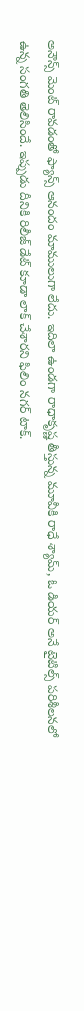అనౌన్స్ మెంట్ రావడంతో ఫ్యాన్స్ ఆనందం మాములుగా లేదు. ఇదిలా ఉండగా రాధాకృష్ణ తీస్తున్న మూవీకి రాధే శ్యామ్, ఓ డియర్ అనే టైటిల్స్ పరిశీలనలో ఉన్న సంగతి తెలిసిందే. ఇప్పుడు దీనికి రిలీజ్ డేట్ కూడా లాక్ చేశారని ఫిలిం నగర్ టాక్.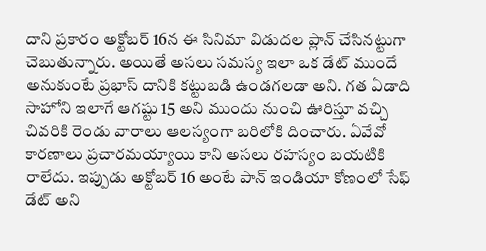దాని ప్రకారం అక్టోబర్ 16న ఈ సినిమా విడుదల ప్లాన్ చేసినట్టుగా చెబుతున్నారు. అయితే అసలు సమస్య ఇలా ఒక డేట్ ముందే అనుకుంటే ప్రభాస్ దానికి కట్టుబడి ఉండగలడా అని. గత ఏడాది సాహోని ఇలాగే ఆగష్టు 15 అని ముందు నుంచి ఊరిస్తూ వచ్చి చివరికి రెండు వారాలు ఆలస్యంగా బరిలోకి దించారు. ఏవేవో కారణాలు ప్రచారమయ్యాయి కాని అసలు రహస్యం బయటికి రాలేదు. ఇప్పుడు అక్టోబర్ 16 అంటే పాన్ ఇండియా కోణంలో సేఫ్ డేట్ అని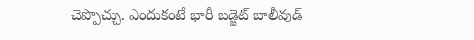చెప్పొచ్చు. ఎందుకంటే భారీ బడ్జెట్ బాలీవుడ్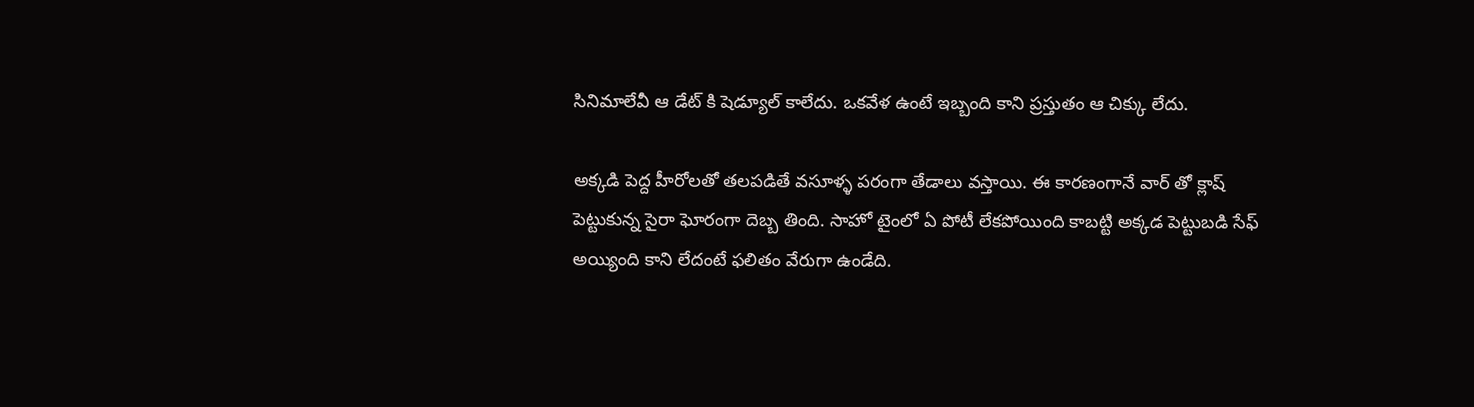సినిమాలేవీ ఆ డేట్ కి షెడ్యూల్ కాలేదు. ఒకవేళ ఉంటే ఇబ్బంది కాని ప్రస్తుతం ఆ చిక్కు లేదు.

అక్కడి పెద్ద హీరోలతో తలపడితే వసూళ్ళ పరంగా తేడాలు వస్తాయి. ఈ కారణంగానే వార్ తో క్లాష్ పెట్టుకున్న సైరా ఘోరంగా దెబ్బ తింది. సాహో టైంలో ఏ పోటీ లేకపోయింది కాబట్టి అక్కడ పెట్టుబడి సేఫ్ అయ్యింది కాని లేదంటే ఫలితం వేరుగా ఉండేది.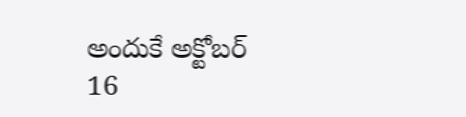అందుకే అక్టోబర్ 16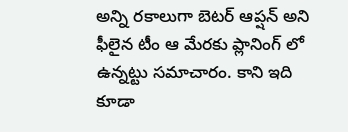అన్ని రకాలుగా బెటర్ ఆప్షన్ అని ఫీలైన టీం ఆ మేరకు ప్లానింగ్ లో ఉన్నట్టు సమాచారం. కాని ఇది కూడా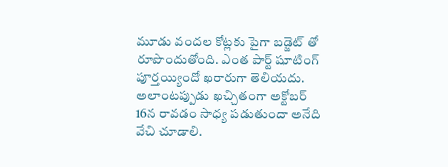మూడు వందల కోట్లకు పైగా బడ్జెట్ తో రూపొందుతోంది. ఎంత పార్ట్ షూటింగ్ పూర్తయ్యిందో ఖరారుగా తెలియదు. అలాంటప్పుడు ఖచ్చితంగా అక్టోబర్ 16న రావడం సాధ్య పడుతుందా అనేది వేచి చూడాలి.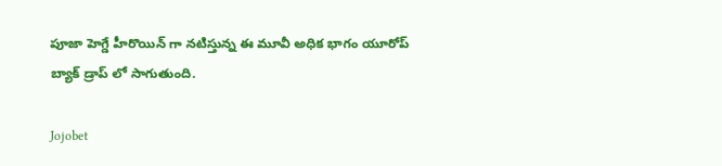పూజా హెగ్డే హీరొయిన్ గా నటిస్తున్న ఈ మూవీ అధిక భాగం యూరోప్ బ్యాక్ డ్రాప్ లో సాగుతుంది.

Jojobet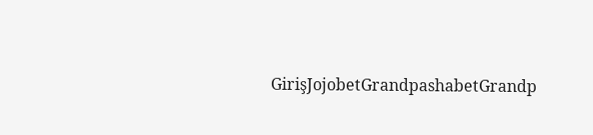GirişJojobetGrandpashabetGrandp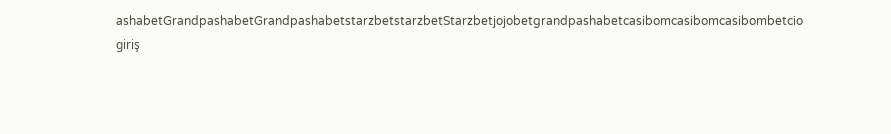ashabetGrandpashabetGrandpashabetstarzbetstarzbetStarzbetjojobetgrandpashabetcasibomcasibomcasibombetcio giriş